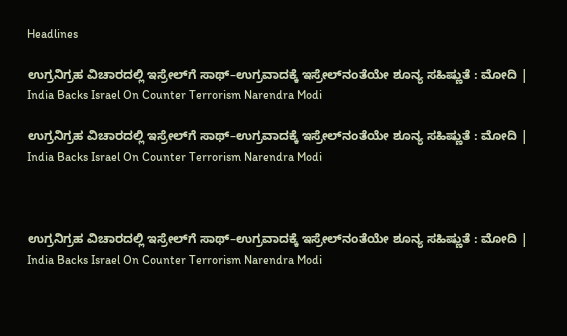Headlines

ಉಗ್ರನಿಗ್ರಹ ವಿಚಾರದಲ್ಲಿ ಇಸ್ರೇಲ್‌ಗೆ ಸಾಥ್–ಉಗ್ರವಾದಕ್ಕೆ ಇಸ್ರೇಲ್‌ನಂತೆಯೇ ಶೂನ್ಯ ಸಹಿಷ್ಣುತೆ : ಮೋದಿ | India Backs Israel On Counter Terrorism Narendra Modi

ಉಗ್ರನಿಗ್ರಹ ವಿಚಾರದಲ್ಲಿ ಇಸ್ರೇಲ್‌ಗೆ ಸಾಥ್–ಉಗ್ರವಾದಕ್ಕೆ ಇಸ್ರೇಲ್‌ನಂತೆಯೇ ಶೂನ್ಯ ಸಹಿಷ್ಣುತೆ : ಮೋದಿ | India Backs Israel On Counter Terrorism Narendra Modi



ಉಗ್ರನಿಗ್ರಹ ವಿಚಾರದಲ್ಲಿ ಇಸ್ರೇಲ್‌ಗೆ ಸಾಥ್–ಉಗ್ರವಾದಕ್ಕೆ ಇಸ್ರೇಲ್‌ನಂತೆಯೇ ಶೂನ್ಯ ಸಹಿಷ್ಣುತೆ : ಮೋದಿ | India Backs Israel On Counter Terrorism Narendra Modi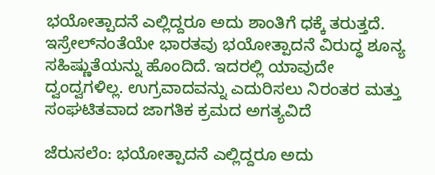ಭಯೋತ್ಪಾದನೆ ಎಲ್ಲಿದ್ದರೂ ಅದು ಶಾಂತಿಗೆ ಧಕ್ಕೆ ತರುತ್ತದೆ. ಇಸ್ರೇಲ್‌ನಂತೆಯೇ ಭಾರತವು ಭಯೋತ್ಪಾದನೆ ವಿರುದ್ಧ ಶೂನ್ಯ ಸಹಿಷ್ಣುತೆಯನ್ನು ಹೊಂದಿದೆ. ಇದರಲ್ಲಿ ಯಾವುದೇ ದ್ವಂದ್ವಗಳಿಲ್ಲ. ಉಗ್ರವಾದವನ್ನು ಎದುರಿಸಲು ನಿರಂತರ ಮತ್ತು ಸಂಘಟಿತವಾದ ಜಾಗತಿಕ ಕ್ರಮದ ಅಗತ್ಯವಿದೆ

ಜೆರುಸಲೆಂ: ಭಯೋತ್ಪಾದನೆ ಎಲ್ಲಿದ್ದರೂ ಅದು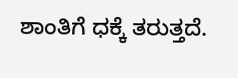ಶಾಂತಿಗೆ ಧಕ್ಕೆ ತರುತ್ತದೆ.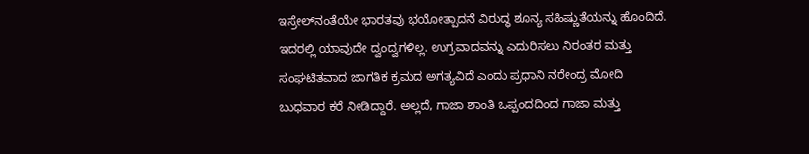ಇಸ್ರೇಲ್‌ನಂತೆಯೇ ಭಾರತವು ಭಯೋತ್ಪಾದನೆ ವಿರುದ್ಧ ಶೂನ್ಯ ಸಹಿಷ್ಣುತೆಯನ್ನು ಹೊಂದಿದೆ. ಇದರಲ್ಲಿ ಯಾವುದೇ ದ್ವಂದ್ವಗಳಿಲ್ಲ. ಉಗ್ರವಾದವನ್ನು ಎದುರಿಸಲು ನಿರಂತರ ಮತ್ತು ಸಂಘಟಿತವಾದ ಜಾಗತಿಕ ಕ್ರಮದ ಅಗತ್ಯವಿದೆ ಎಂದು ಪ್ರಧಾನಿ ನರೇಂದ್ರ ಮೋದಿ ಬುಧವಾರ ಕರೆ ನೀಡಿದ್ದಾರೆ. ಅಲ್ಲದೆ, ಗಾಜಾ ಶಾಂತಿ ಒಪ್ಪಂದದಿಂದ ಗಾಜಾ ಮತ್ತು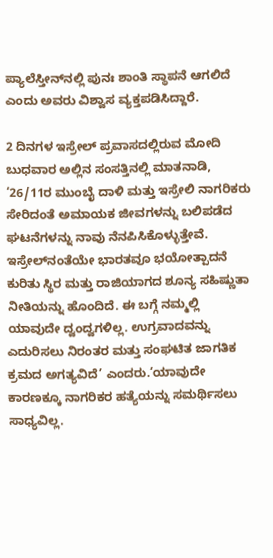ಪ್ಯಾಲೆಸ್ತೀನ್‌ನಲ್ಲಿ ಪುನಃ ಶಾಂತಿ ಸ್ಥಾಪನೆ ಆಗಲಿದೆ ಎಂದು ಅವರು ವಿಶ್ವಾಸ ವ್ಯಕ್ತಪಡಿಸಿದ್ದಾರೆ.

2 ದಿನಗಳ ಇಸ್ರೇಲ್‌ ಪ್ರವಾಸದಲ್ಲಿರುವ ಮೋದಿ ಬುಧವಾರ ಅಲ್ಲಿನ ಸಂಸತ್ತಿನಲ್ಲಿ ಮಾತನಾಡಿ, ‘26/11ರ ಮುಂಬೈ ದಾಳಿ ಮತ್ತು ಇಸ್ರೇಲಿ ನಾಗರಿಕರು ಸೇರಿದಂತೆ ಅಮಾಯಕ ಜೀವಗಳನ್ನು ಬಲಿಪಡೆದ ಘಟನೆಗಳನ್ನು ನಾವು ನೆನಪಿಸಿಕೊಳ್ಳುತ್ತೇವೆ. ಇಸ್ರೇಲ್‌ನಂತೆಯೇ ಭಾರತವೂ ಭಯೋತ್ಪಾದನೆ ಕುರಿತು ಸ್ಥಿರ ಮತ್ತು ರಾಜಿಯಾಗದ ಶೂನ್ಯ ಸಹಿಷ್ಣುತಾ ನೀತಿಯನ್ನು ಹೊಂದಿದೆ. ಈ ಬಗ್ಗೆ ನಮ್ಮಲ್ಲಿ ಯಾವುದೇ ದ್ವಂದ್ವಗಳಿಲ್ಲ. ಉಗ್ರವಾದವನ್ನು ಎದುರಿಸಲು ನಿರಂತರ ಮತ್ತು ಸಂಘಟಿತ ಜಾಗತಿಕ ಕ್ರಮದ ಅಗತ್ಯವಿದೆ’ ಎಂದರು.‘ಯಾವುದೇ ಕಾರಣಕ್ಕೂ ನಾಗರಿಕರ ಹತ್ಯೆಯನ್ನು ಸಮರ್ಥಿಸಲು ಸಾಧ್ಯವಿಲ್ಲ.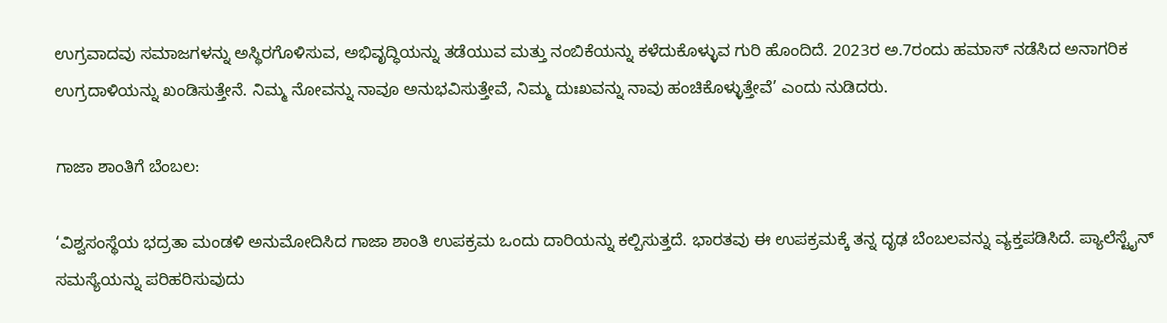ಉಗ್ರವಾದವು ಸಮಾಜಗಳನ್ನು ಅಸ್ಥಿರಗೊಳಿಸುವ, ಅಭಿವೃದ್ಧಿಯನ್ನು ತಡೆಯುವ ಮತ್ತು ನಂಬಿಕೆಯನ್ನು ಕಳೆದುಕೊಳ್ಳುವ ಗುರಿ ಹೊಂದಿದೆ. 2023ರ ಅ.7ರಂದು ಹಮಾಸ್ ನಡೆಸಿದ ಅನಾಗರಿಕ ಉಗ್ರದಾಳಿಯನ್ನು ಖಂಡಿಸುತ್ತೇನೆ. ನಿಮ್ಮ ನೋವನ್ನು ನಾವೂ ಅನುಭವಿಸುತ್ತೇವೆ, ನಿಮ್ಮ ದುಃಖವನ್ನು ನಾವು ಹಂಚಿಕೊಳ್ಳುತ್ತೇವೆ’ ಎಂದು ನುಡಿದರು.

ಗಾಜಾ ಶಾಂತಿಗೆ ಬೆಂಬಲ:

‘ವಿಶ್ವಸಂಸ್ಥೆಯ ಭದ್ರತಾ ಮಂಡಳಿ ಅನುಮೋದಿಸಿದ ಗಾಜಾ ಶಾಂತಿ ಉಪಕ್ರಮ ಒಂದು ದಾರಿಯನ್ನು ಕಲ್ಪಿಸುತ್ತದೆ. ಭಾರತವು ಈ ಉಪಕ್ರಮಕ್ಕೆ ತನ್ನ ದೃಢ ಬೆಂಬಲವನ್ನು ವ್ಯಕ್ತಪಡಿಸಿದೆ. ಪ್ಯಾಲೆಸ್ಟೈನ್ ಸಮಸ್ಯೆಯನ್ನು ಪರಿಹರಿಸುವುದು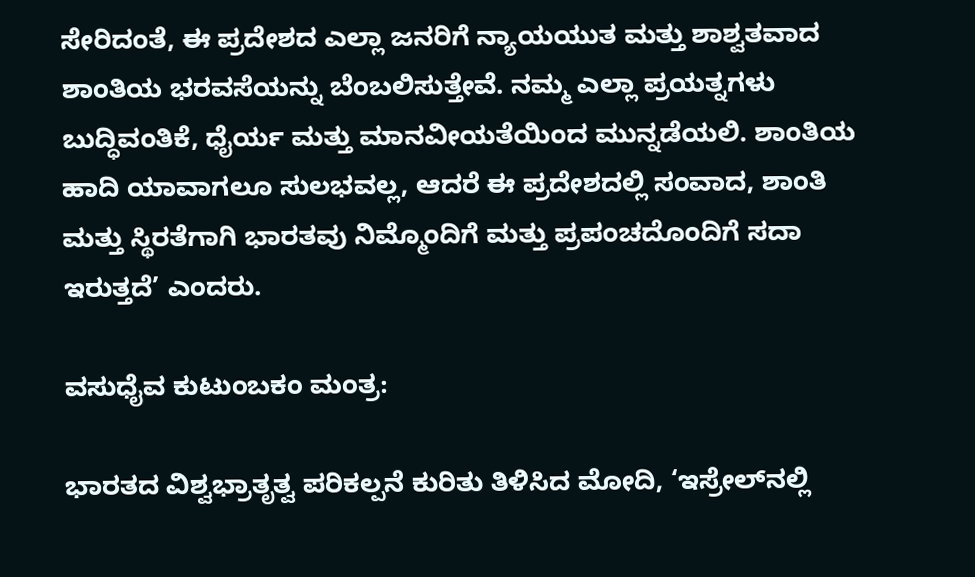ಸೇರಿದಂತೆ, ಈ ಪ್ರದೇಶದ ಎಲ್ಲಾ ಜನರಿಗೆ ನ್ಯಾಯಯುತ ಮತ್ತು ಶಾಶ್ವತವಾದ ಶಾಂತಿಯ ಭರವಸೆಯನ್ನು ಬೆಂಬಲಿಸುತ್ತೇವೆ. ನಮ್ಮ ಎಲ್ಲಾ ಪ್ರಯತ್ನಗಳು ಬುದ್ಧಿವಂತಿಕೆ, ಧೈರ್ಯ ಮತ್ತು ಮಾನವೀಯತೆಯಿಂದ ಮುನ್ನಡೆಯಲಿ. ಶಾಂತಿಯ ಹಾದಿ ಯಾವಾಗಲೂ ಸುಲಭವಲ್ಲ, ಆದರೆ ಈ ಪ್ರದೇಶದಲ್ಲಿ ಸಂವಾದ, ಶಾಂತಿ ಮತ್ತು ಸ್ಥಿರತೆಗಾಗಿ ಭಾರತವು ನಿಮ್ಮೊಂದಿಗೆ ಮತ್ತು ಪ್ರಪಂಚದೊಂದಿಗೆ ಸದಾ ಇರುತ್ತದೆ’ ಎಂದರು.

ವಸುಧೈವ ಕುಟುಂಬಕಂ ಮಂತ್ರ:

ಭಾರತದ ವಿಶ್ವಭ್ರಾತೃತ್ವ ಪರಿಕಲ್ಪನೆ ಕುರಿತು ತಿಳಿಸಿದ ಮೋದಿ, ‘ಇಸ್ರೇಲ್‌ನಲ್ಲಿ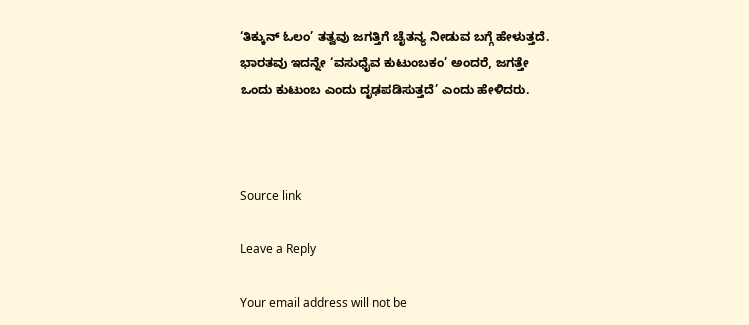‘ತಿಕ್ಕುನ್ ಓಲಂ’ ತತ್ವವು ಜಗತ್ತಿಗೆ ಚೈತನ್ಯ ನೀಡುವ ಬಗ್ಗೆ ಹೇಳುತ್ತದೆ. ಭಾರತವು ಇದನ್ನೇ ‘ವಸುಧೈವ ಕುಟುಂಬಕಂ’ ಅಂದರೆ, ಜಗತ್ತೇ ಒಂದು ಕುಟುಂಬ ಎಂದು ದೃಢಪಡಿಸುತ್ತದೆ’ ಎಂದು ಹೇಳಿದರು.



Source link

Leave a Reply

Your email address will not be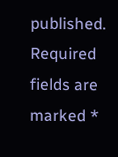published. Required fields are marked *